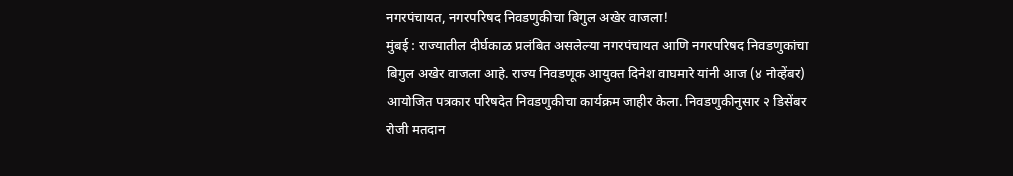नगरपंचायत, नगरपरिषद निवडणुकीचा बिगुल अखेर वाजला!
मुंबई : राज्यातील दीर्घकाळ प्रलंबित असलेल्या नगरपंचायत आणि नगरपरिषद निवडणुकांचा बिगुल अखेर वाजला आहे. राज्य निवडणूक आयुक्त दिनेश वाघमारे यांनी आज (४ नोव्हेंबर) आयोजित पत्रकार परिषदेत निवडणुकीचा कार्यक्रम जाहीर केला. निवडणुकीनुसार २ डिसेंबर रोजी मतदान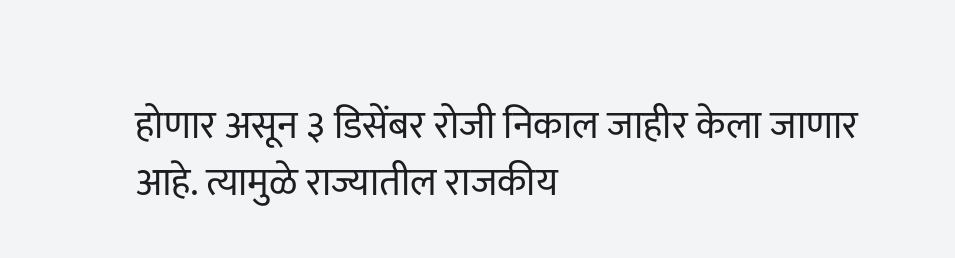होणार असून ३ डिसेंबर रोजी निकाल जाहीर केला जाणार आहे. त्यामुळे राज्यातील राजकीय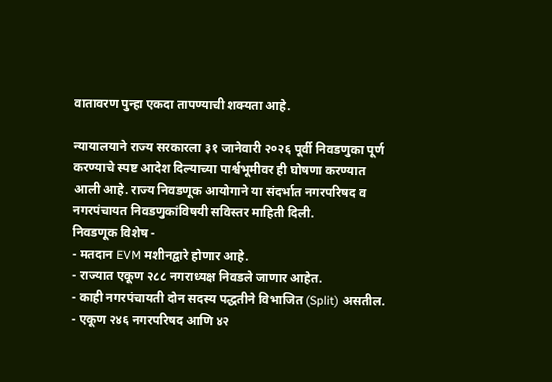वातावरण पुन्हा एकदा तापण्याची शक्यता आहे.

न्यायालयाने राज्य सरकारला ३१ जानेवारी २०२६ पूर्वी निवडणुका पूर्ण करण्याचे स्पष्ट आदेश दिल्याच्या पार्श्वभूमीवर ही घोषणा करण्यात आली आहे. राज्य निवडणूक आयोगाने या संदर्भात नगरपरिषद व नगरपंचायत निवडणुकांविषयी सविस्तर माहिती दिली.
निवडणूक विशेष -
- मतदान EVM मशीनद्वारे होणार आहे.
- राज्यात एकूण २८८ नगराध्यक्ष निवडले जाणार आहेत.
- काही नगरपंचायती दोन सदस्य पद्धतीने विभाजित (Split) असतील.
- एकूण २४६ नगरपरिषद आणि ४२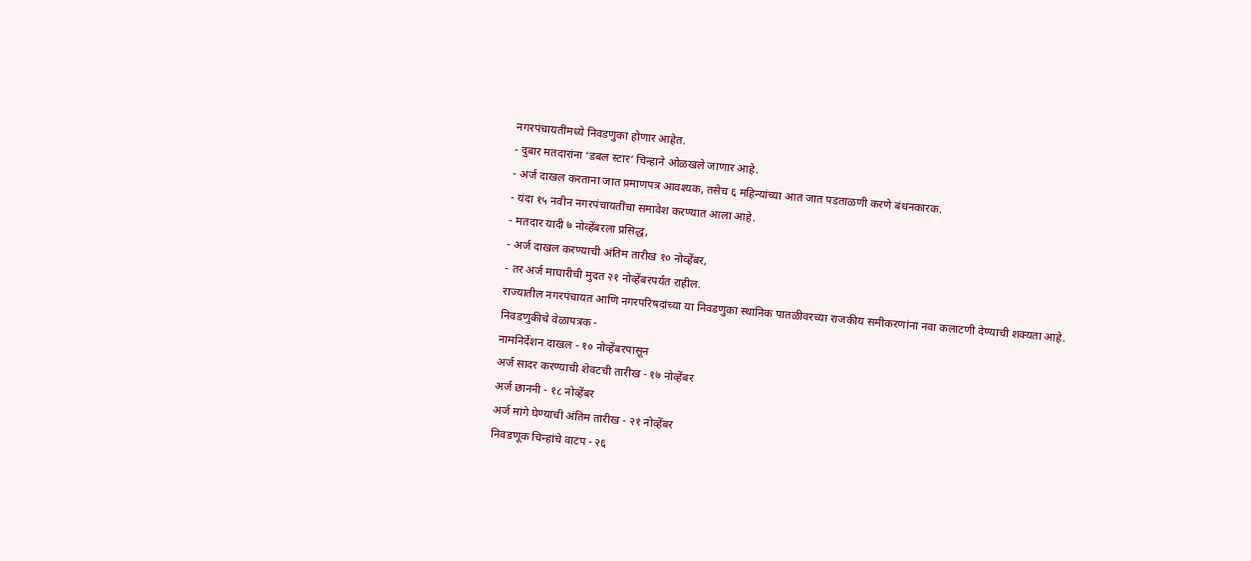नगरपंचायतींमध्ये निवडणुका होणार आहेत.
- दुबार मतदारांना ‘डबल स्टार’ चिन्हाने ओळखले जाणार आहे.
- अर्ज दाखल करताना जात प्रमाणपत्र आवश्यक, तसेच ६ महिन्यांच्या आत जात पडताळणी करणे बंधनकारक.
- यंदा १५ नवीन नगरपंचायतींचा समावेश करण्यात आला आहे.
- मतदार यादी ७ नोव्हेंबरला प्रसिद्ध,
- अर्ज दाखल करण्याची अंतिम तारीख १० नोव्हेंबर,
- तर अर्ज माघारीची मुदत २१ नोव्हेंबरपर्यंत राहील.
राज्यातील नगरपंचायत आणि नगरपरिषदांच्या या निवडणुका स्थानिक पातळीवरच्या राजकीय समीकरणांना नवा कलाटणी देण्याची शक्यता आहे.
निवडणुकीचे वेळापत्रक -
नामनिर्देशन दाखल - १० नोव्हेंबरपासून
अर्ज सादर करण्याची शेवटची तारीख - १७ नोव्हेंबर
अर्ज छाननी - १८ नोव्हेंबर
अर्ज मागे घेण्याची अंतिम तारीख - २१ नोव्हेंबर
निवडणूक चिन्हांचे वाटप - २६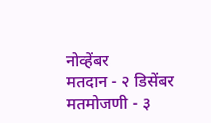नोव्हेंबर
मतदान - २ डिसेंबर
मतमोजणी - ३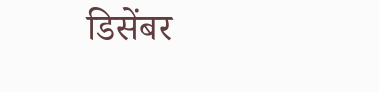डिसेंबर